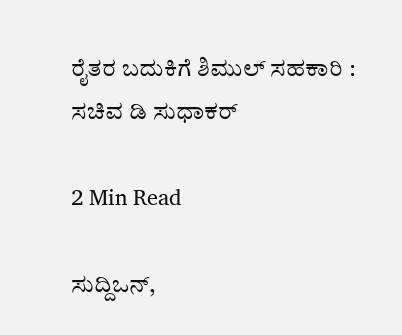ರೈತರ ಬದುಕಿಗೆ ಶಿಮುಲ್ ಸಹಕಾರಿ : ಸಚಿವ ಡಿ ಸುಧಾಕರ್

2 Min Read

ಸುದ್ದಿಒನ್,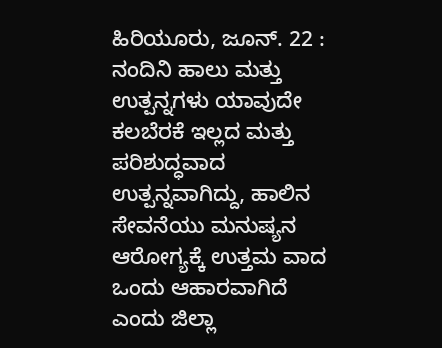ಹಿರಿಯೂರು, ಜೂನ್. 22 : ನಂದಿನಿ ಹಾಲು ಮತ್ತು ಉತ್ಪನ್ನಗಳು ಯಾವುದೇ ಕಲಬೆರಕೆ ಇಲ್ಲದ ಮತ್ತು ಪರಿಶುದ್ಧವಾದ ಉತ್ಪನ್ನವಾಗಿದ್ದು, ಹಾಲಿನ ಸೇವನೆಯು ಮನುಷ್ಯನ ಆರೋಗ್ಯಕ್ಕೆ ಉತ್ತಮ ವಾದ ಒಂದು ಆಹಾರವಾಗಿದೆ ಎಂದು ಜಿಲ್ಲಾ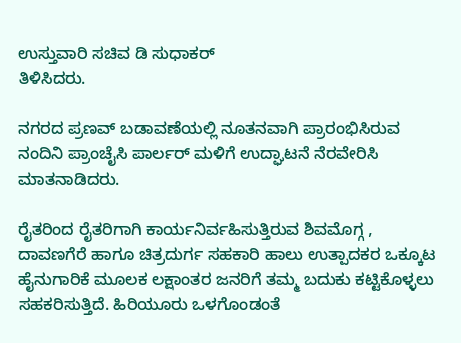ಉಸ್ತುವಾರಿ ಸಚಿವ ಡಿ ಸುಧಾಕರ್
ತಿಳಿಸಿದರು.

ನಗರದ ಪ್ರಣವ್ ಬಡಾವಣೆಯಲ್ಲಿ ನೂತನವಾಗಿ ಪ್ರಾರಂಭಿಸಿರುವ ನಂದಿನಿ ಪ್ರಾಂಚೈಸಿ ಪಾರ್ಲರ್ ಮಳಿಗೆ ಉದ್ಘಾಟನೆ ನೆರವೇರಿಸಿ ಮಾತನಾಡಿದರು.

ರೈತರಿಂದ ರೈತರಿಗಾಗಿ ಕಾರ್ಯನಿರ್ವಹಿಸುತ್ತಿರುವ ಶಿವಮೊಗ್ಗ , ದಾವಣಗೆರೆ ಹಾಗೂ ಚಿತ್ರದುರ್ಗ ಸಹಕಾರಿ ಹಾಲು ಉತ್ಪಾದಕರ ಒಕ್ಕೂಟ ಹೈನುಗಾರಿಕೆ ಮೂಲಕ ಲಕ್ಷಾಂತರ ಜನರಿಗೆ ತಮ್ಮ ಬದುಕು ಕಟ್ಟಿಕೊಳ್ಳಲು ಸಹಕರಿಸುತ್ತಿದೆ. ಹಿರಿಯೂರು ಒಳಗೊಂಡಂತೆ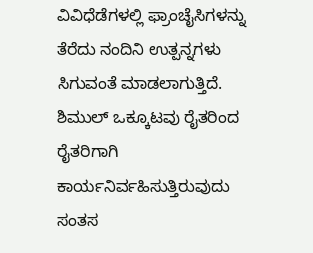ವಿವಿಧೆಡೆಗಳಲ್ಲಿ ಫ್ರಾಂಚೈಸಿಗಳನ್ನು ತೆರೆದು ನಂದಿನಿ ಉತ್ಪನ್ನಗಳು ಸಿಗುವಂತೆ ಮಾಡಲಾಗುತ್ತಿದೆ. ಶಿಮುಲ್ ಒಕ್ಕೂಟವು ರೈತರಿಂದ ರೈತರಿಗಾಗಿ ಕಾರ್ಯನಿರ್ವಹಿಸುತ್ತಿರುವುದು ಸಂತಸ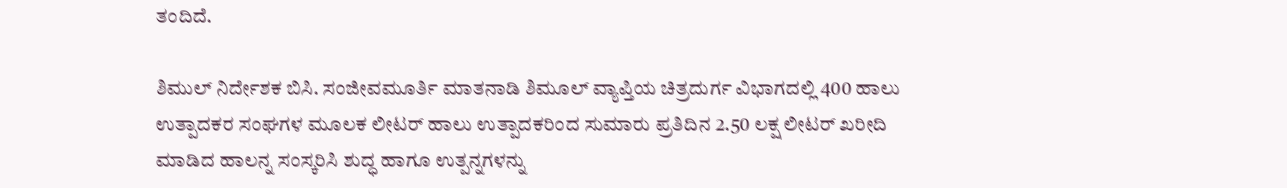ತಂದಿದೆ.

ಶಿಮುಲ್ ನಿರ್ದೇಶಕ ಬಿಸಿ. ಸಂಜೀವಮೂರ್ತಿ ಮಾತನಾಡಿ ಶಿಮೂಲ್ ವ್ಯಾಪ್ತಿಯ ಚಿತ್ರದುರ್ಗ ವಿಭಾಗದಲ್ಲಿ 400 ಹಾಲು ಉತ್ಪಾದಕರ ಸಂಘಗಳ ಮೂಲಕ ಲೀಟರ್ ಹಾಲು ಉತ್ಪಾದಕರಿಂದ ಸುಮಾರು ಪ್ರತಿದಿನ 2.50 ಲಕ್ಷ ಲೀಟರ್ ಖರೀದಿ ಮಾಡಿದ ಹಾಲನ್ನ ಸಂಸ್ಕರಿಸಿ ಶುದ್ಧ ಹಾಗೂ ಉತ್ಪನ್ನಗಳನ್ನು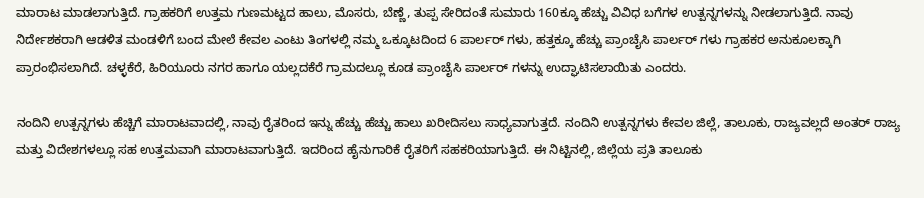ಮಾರಾಟ ಮಾಡಲಾಗುತ್ತಿದೆ. ಗ್ರಾಹಕರಿಗೆ ಉತ್ತಮ ಗುಣಮಟ್ಟದ ಹಾಲು, ಮೊಸರು, ಬೆಣ್ಣೆ, ತುಪ್ಪ ಸೇರಿದಂತೆ ಸುಮಾರು 160ಕ್ಕೂ ಹೆಚ್ಚು ವಿವಿಧ ಬಗೆಗಳ ಉತ್ಪನ್ನಗಳನ್ನು ನೀಡಲಾಗುತ್ತಿದೆ. ನಾವು ನಿರ್ದೇಶಕರಾಗಿ ಆಡಳಿತ ಮಂಡಳಿಗೆ ಬಂದ ಮೇಲೆ ಕೇವಲ ಎಂಟು ತಿಂಗಳಲ್ಲಿ ನಮ್ಮ ಒಕ್ಕೂಟದಿಂದ 6 ಪಾರ್ಲರ್ ಗಳು, ಹತ್ತಕ್ಕೂ ಹೆಚ್ಚು ಪ್ರಾಂಚೈಸಿ ಪಾರ್ಲರ್ ಗಳು ಗ್ರಾಹಕರ ಅನುಕೂಲಕ್ಕಾಗಿ ಪ್ರಾರಂಭಿಸಲಾಗಿದೆ. ಚಳ್ಳಕೆರೆ, ಹಿರಿಯೂರು ನಗರ ಹಾಗೂ ಯಲ್ಲದಕೆರೆ ಗ್ರಾಮದಲ್ಲೂ ಕೂಡ ಪ್ರಾಂಚೈಸಿ ಪಾರ್ಲರ್ ಗಳನ್ನು ಉದ್ಘಾಟಿಸಲಾಯಿತು ಎಂದರು.

ನಂದಿನಿ ಉತ್ಪನ್ನಗಳು ಹೆಚ್ಚಿಗೆ ಮಾರಾಟವಾದಲ್ಲಿ, ನಾವು ರೈತರಿಂದ ಇನ್ನು ಹೆಚ್ಚು ಹೆಚ್ಚು ಹಾಲು ಖರೀದಿಸಲು ಸಾಧ್ಯವಾಗುತ್ತದೆ. ನಂದಿನಿ ಉತ್ಪನ್ನಗಳು ಕೇವಲ ಜಿಲ್ಲೆ, ತಾಲೂಕು, ರಾಜ್ಯವಲ್ಲದೆ ಅಂತರ್ ರಾಜ್ಯ ಮತ್ತು ವಿದೇಶಗಳಲ್ಲೂ ಸಹ ಉತ್ತಮವಾಗಿ ಮಾರಾಟವಾಗುತ್ತಿದೆ. ಇದರಿಂದ ಹೈನುಗಾರಿಕೆ ರೈತರಿಗೆ ಸಹಕರಿಯಾಗುತ್ತಿದೆ. ಈ ನಿಟ್ಟಿನಲ್ಲಿ, ಜಿಲ್ಲೆಯ ಪ್ರತಿ ತಾಲೂಕು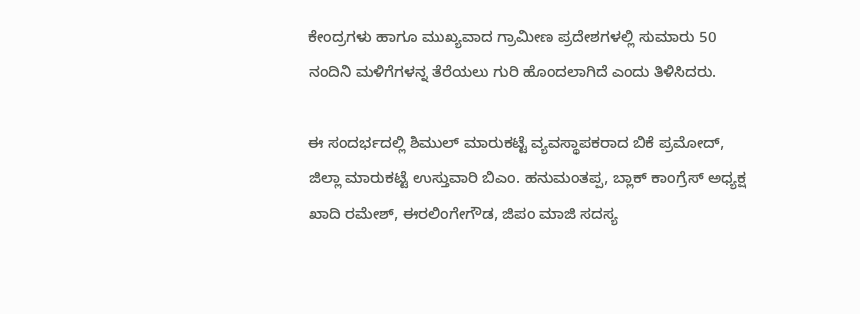ಕೇಂದ್ರಗಳು ಹಾಗೂ ಮುಖ್ಯವಾದ ಗ್ರಾಮೀಣ ಪ್ರದೇಶಗಳಲ್ಲಿ ಸುಮಾರು 50 ನಂದಿನಿ ಮಳಿಗೆಗಳನ್ನ ತೆರೆಯಲು ಗುರಿ ಹೊಂದಲಾಗಿದೆ ಎಂದು ತಿಳಿಸಿದರು.

ಈ ಸಂದರ್ಭದಲ್ಲಿ ಶಿಮುಲ್ ಮಾರುಕಟ್ಟೆ ವ್ಯವಸ್ಥಾಪಕರಾದ ಬಿಕೆ ಪ್ರಮೋದ್, ಜಿಲ್ಲಾ ಮಾರುಕಟ್ಟೆ ಉಸ್ತುವಾರಿ ಬಿಎಂ. ಹನುಮಂತಪ್ಪ, ಬ್ಲಾಕ್ ಕಾಂಗ್ರೆಸ್ ಅಧ್ಯಕ್ಷ ಖಾದಿ ರಮೇಶ್, ಈರಲಿಂಗೇಗೌಡ, ಜಿಪಂ ಮಾಜಿ ಸದಸ್ಯ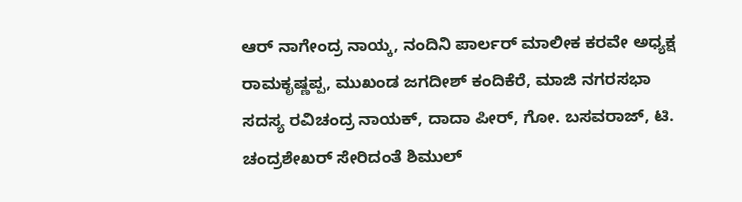ಆರ್ ನಾಗೇಂದ್ರ ನಾಯ್ಕ, ನಂದಿನಿ ಪಾರ್ಲರ್ ಮಾಲೀಕ ಕರವೇ ಅಧ್ಯಕ್ಷ ರಾಮಕೃಷ್ಣಪ್ಪ, ಮುಖಂಡ ಜಗದೀಶ್ ಕಂದಿಕೆರೆ, ಮಾಜಿ ನಗರಸಭಾ ಸದಸ್ಯ ರವಿಚಂದ್ರ ನಾಯಕ್, ದಾದಾ ಪೀರ್, ಗೋ. ಬಸವರಾಜ್, ಟಿ. ಚಂದ್ರಶೇಖರ್ ಸೇರಿದಂತೆ ಶಿಮುಲ್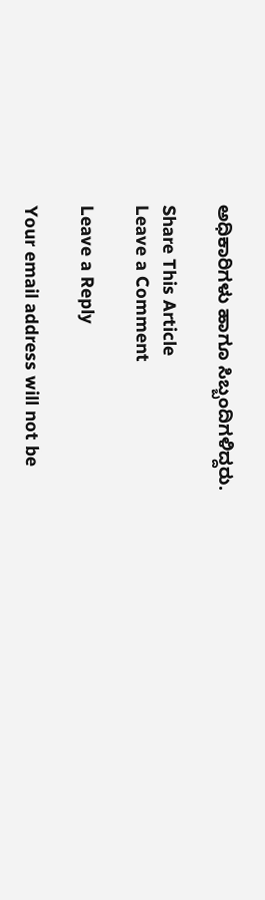ಅಧಿಕಾರಿಗಳು ಹಾಗೂ ಸಿಬ್ಬಂದಿಗಳಿದ್ದರು.

Share This Article
Leave a Comment

Leave a Reply

Your email address will not be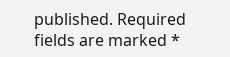published. Required fields are marked *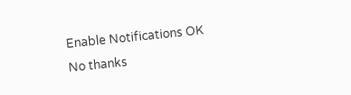Enable Notifications OK No thanks